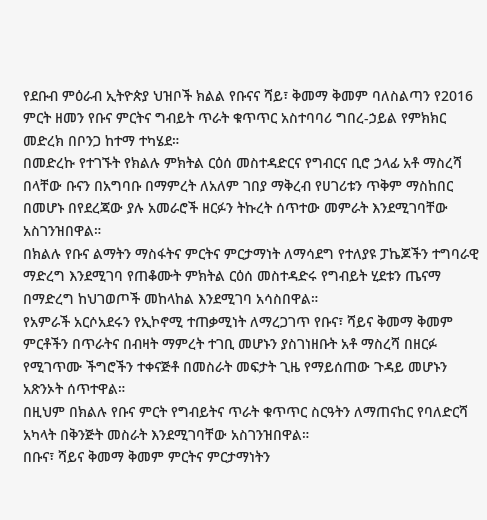የደቡብ ምዕራብ ኢትዮጵያ ህዝቦች ክልል የቡናና ሻይ፣ ቅመማ ቅመም ባለስልጣን የ2016 ምርት ዘመን የቡና ምርትና ግብይት ጥራት ቁጥጥር አስተባባሪ ግበረ-ኃይል የምክክር መድረክ በቦንጋ ከተማ ተካሄደ።
በመድረኩ የተገኙት የክልሉ ምክትል ርዕሰ መስተዳድርና የግብርና ቢሮ ኃላፊ አቶ ማስረሻ በላቸው ቡናን በአግባቡ በማምረት ለአለም ገበያ ማቅረብ የሀገሪቱን ጥቅም ማስከበር በመሆኑ በየደረጃው ያሉ አመራሮች ዘርፉን ትኩረት ሰጥተው መምራት እንደሚገባቸው አስገንዝበዋል።
በክልሉ የቡና ልማትን ማስፋትና ምርትና ምርታማነት ለማሳደግ የተለያዩ ፓኬጆችን ተግባራዊ ማድረግ እንደሚገባ የጠቆሙት ምክትል ርዕሰ መስተዳድሩ የግብይት ሂደቱን ጤናማ በማድረግ ከህገወጦች መከላከል እንደሚገባ አሳስበዋል።
የአምራች አርሶአደሩን የኢኮኖሚ ተጠቃሚነት ለማረጋገጥ የቡና፣ ሻይና ቅመማ ቅመም ምርቶችን በጥራትና በብዛት ማምረት ተገቢ መሆኑን ያስገነዘቡት አቶ ማስረሻ በዘርፉ የሚገጥሙ ችግሮችን ተቀናጅቶ በመስራት መፍታት ጊዜ የማይሰጠው ጉዳይ መሆኑን አጽንኦት ሰጥተዋል።
በዚህም በክልሉ የቡና ምርት የግብይትና ጥራት ቁጥጥር ስርዓትን ለማጠናከር የባለድርሻ አካላት በቅንጅት መስራት እንደሚገባቸው አስገንዝበዋል።
በቡና፣ ሻይና ቅመማ ቅመም ምርትና ምርታማነትን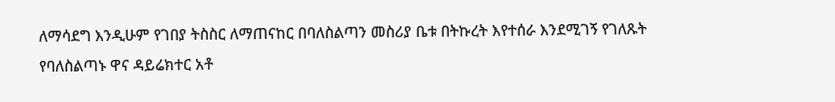ለማሳደግ እንዲሁም የገበያ ትስስር ለማጠናከር በባለስልጣን መስሪያ ቤቱ በትኩረት እየተሰራ እንደሚገኝ የገለጹት የባለስልጣኑ ዋና ዳይሬክተር አቶ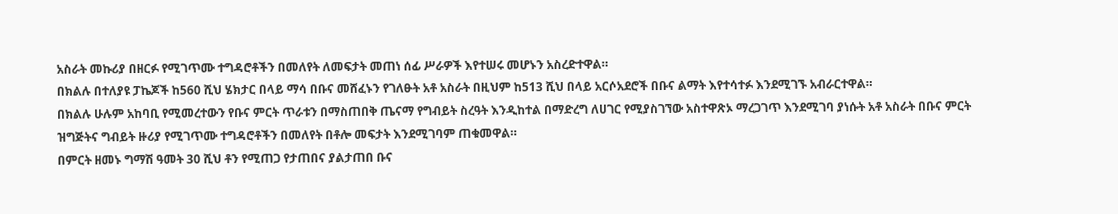አስራት መኩሪያ በዘርፉ የሚገጥሙ ተግዳሮቶችን በመለየት ለመፍታት መጠነ ሰፊ ሥራዎች እየተሠሩ መሆኑን አስረድተዋል።
በክልሉ በተለያዩ ፓኬጆች ከ560 ሺህ ሄክታር በላይ ማሳ በቡና መሸፈኑን የገለፁት አቶ አስራት በዚህም ከ513 ሺህ በላይ አርሶአደሮች በቡና ልማት እየተሳተፉ እንደሚገኙ አብራርተዋል።
በክልሉ ሁሉም አከባቢ የሚመረተውን የቡና ምርት ጥራቱን በማስጠበቅ ጤናማ የግብይት ስረዓት እንዲከተል በማድረግ ለሀገር የሚያስገኘው አስተዋጽኦ ማረጋገጥ እንደሚገባ ያነሱት አቶ አስራት በቡና ምርት ዝግጅትና ግብይት ዙሪያ የሚገጥሙ ተግዳሮቶችን በመለየት በቶሎ መፍታት እንደሚገባም ጠቁመዋል።
በምርት ዘመኑ ግማሽ ዓመት 30 ሺህ ቶን የሚጠጋ የታጠበና ያልታጠበ ቡና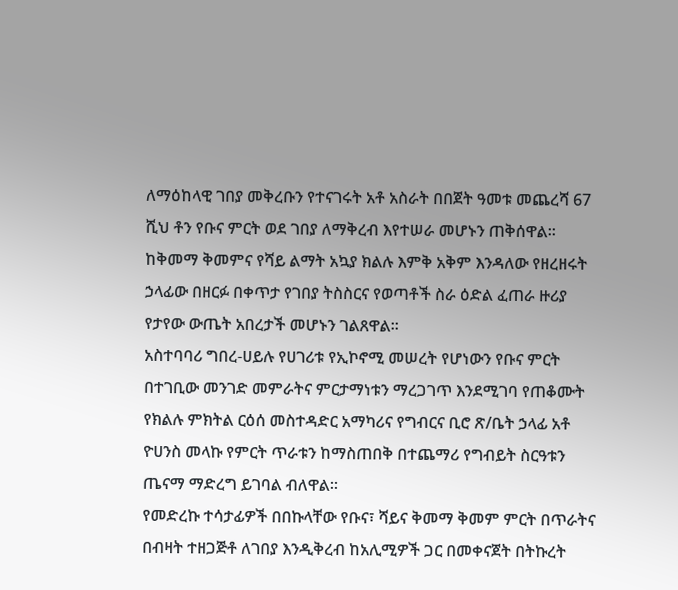ለማዕከላዊ ገበያ መቅረቡን የተናገሩት አቶ አስራት በበጀት ዓመቱ መጨረሻ 67 ሺህ ቶን የቡና ምርት ወደ ገበያ ለማቅረብ እየተሠራ መሆኑን ጠቅሰዋል።
ከቅመማ ቅመምና የሻይ ልማት አኳያ ክልሉ እምቅ አቅም እንዳለው የዘረዘሩት ኃላፊው በዘርፉ በቀጥታ የገበያ ትስስርና የወጣቶች ስራ ዕድል ፈጠራ ዙሪያ የታየው ውጤት አበረታች መሆኑን ገልጸዋል።
አስተባባሪ ግበረ-ሀይሉ የሀገሪቱ የኢኮኖሚ መሠረት የሆነውን የቡና ምርት በተገቢው መንገድ መምራትና ምርታማነቱን ማረጋገጥ እንደሚገባ የጠቆሙት የክልሉ ምክትል ርዕሰ መስተዳድር አማካሪና የግብርና ቢሮ ጽ/ቤት ኃላፊ አቶ ዮሀንስ መላኩ የምርት ጥራቱን ከማስጠበቅ በተጨማሪ የግብይት ስርዓቱን ጤናማ ማድረግ ይገባል ብለዋል።
የመድረኩ ተሳታፊዎች በበኩላቸው የቡና፣ ሻይና ቅመማ ቅመም ምርት በጥራትና በብዛት ተዘጋጅቶ ለገበያ እንዲቅረብ ከአሊሚዎች ጋር በመቀናጀት በትኩረት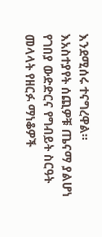እንደሚሰሩ ተናግረዋል።
እአስተያየት ሰጪዎቹ ጤናማ ያልሆነ የገበያ ውድድርና የግብይት ስርዓት መላላት የዘርፉ ማነቆዎች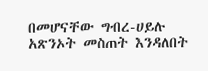በመሆናቸው ግብረ-ሀይሉ አጽንኦት መስጠት እንዳለበት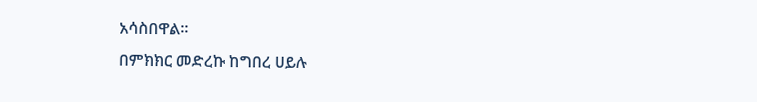አሳስበዋል።
በምክክር መድረኩ ከግበረ ሀይሉ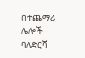በተጨማሪ ሌሎች ባለድርሻ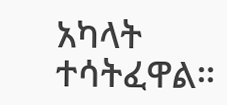አካላት ተሳትፈዋል።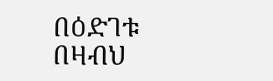በዕድገቱ በዛብህ